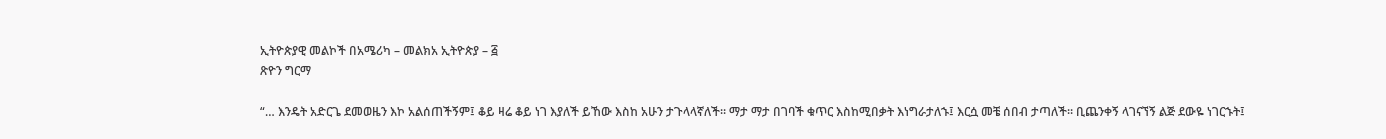ኢትዮጵያዊ መልኮች በአሜሪካ – መልክአ ኢትዮጵያ – ፭
ጽዮን ግርማ

“… እንዴት አድርጌ ደመወዜን እኮ አልሰጠችኝም፤ ቆይ ዛሬ ቆይ ነገ እያለች ይኸው እስከ አሁን ታጉላላኛለች። ማታ ማታ በገባች ቁጥር እስከሚበቃት እነግራታለኁ፤ እርሷ መቼ ሰበብ ታጣለች። ቢጨንቀኝ ላገናኘኝ ልጅ ደውዬ ነገርኁት፤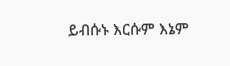ይብሱኑ እርሱም እኔም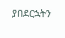ያበደርኋትን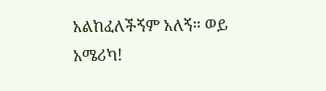አልከፈለችኝም አለኝ። ወይ አሜሪካ!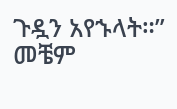ጉዷን አየኁላት።” መቼም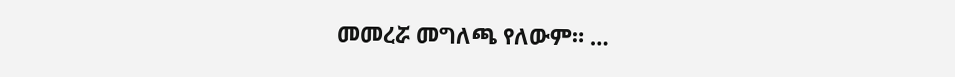መመረሯ መግለጫ የለውም። …